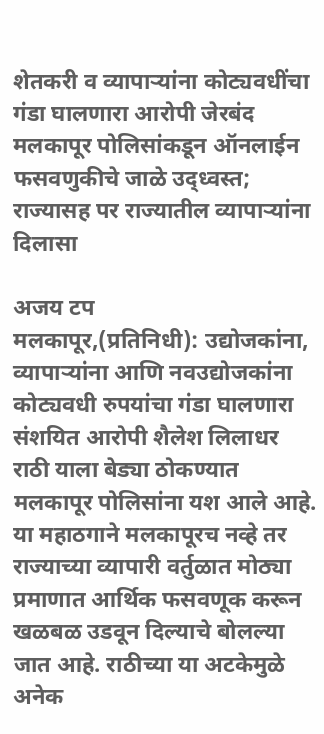शेतकरी व व्यापाऱ्यांना कोट्यवधींचा गंडा घालणारा आरोपी जेरबंद
मलकापूर पोलिसांकडून ऑनलाईन फसवणुकीचे जाळे उद्ध्वस्त; राज्यासह पर राज्यातील व्यापाऱ्यांना दिलासा

अजय टप
मलकापूर,(प्रतिनिधी): उद्योजकांना, व्यापाऱ्यांना आणि नवउद्योजकांना कोट्यवधी रुपयांचा गंडा घालणारा संशयित आरोपी शैलेश लिलाधर राठी याला बेड्या ठोकण्यात मलकापूर पोलिसांना यश आले आहे. या महाठगाने मलकापूरच नव्हे तर राज्याच्या व्यापारी वर्तुळात मोठ्या प्रमाणात आर्थिक फसवणूक करून खळबळ उडवून दिल्याचे बोलल्या जात आहे. राठीच्या या अटकेमुळे अनेक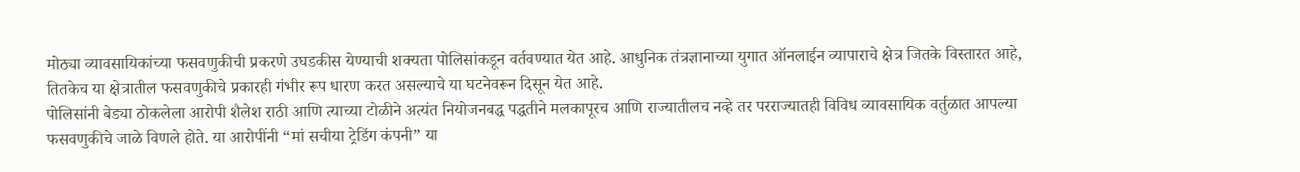मोठ्या व्यावसायिकांच्या फसवणुकीची प्रकरणे उघडकीस येण्याची शक्यता पोलिसांकडून वर्तवण्यात येत आहे. आधुनिक तंत्रज्ञानाच्या युगात ऑनलाईन व्यापाराचे क्षेत्र जितके विस्तारत आहे, तितकेच या क्षेत्रातील फसवणुकीचे प्रकारही गंभीर रूप धारण करत असल्याचे या घटनेवरून दिसून येत आहे.
पोलिसांनी बेड्या ठोकलेला आरोपी शैलेश राठी आणि त्याच्या टोळीने अत्यंत नियोजनबद्ध पद्धतीने मलकापूरच आणि राज्यातीलच नव्हे तर परराज्यातही विविध व्यावसायिक वर्तुळात आपल्या फसवणुकीचे जाळे विणले होते. या आरोपींनी “मां सचीया ट्रेडिंग कंपनी” या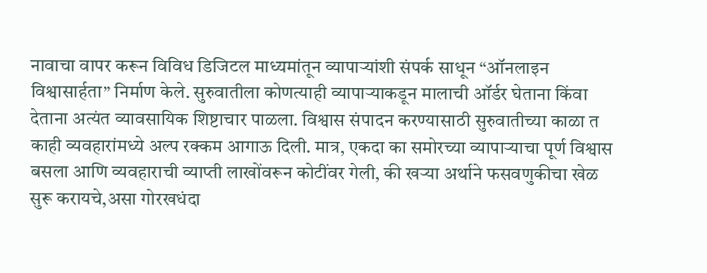नावाचा वापर करून विविध डिजिटल माध्यमांतून व्यापाऱ्यांशी संपर्क साधून “ऑनलाइन विश्वासार्हता” निर्माण केले. सुरुवातीला कोणत्याही व्यापाऱ्याकडून मालाची ऑर्डर घेताना किंवा देताना अत्यंत व्यावसायिक शिष्टाचार पाळला. विश्वास संपादन करण्यासाठी सुरुवातीच्या काळा त काही व्यवहारांमध्ये अल्प रक्कम आगाऊ दिली. मात्र, एकदा का समोरच्या व्यापाऱ्याचा पूर्ण विश्वास बसला आणि व्यवहाराची व्याप्ती लाखोंवरून कोटींवर गेली, की खऱ्या अर्थाने फसवणुकीचा खेळ सुरू करायचे,असा गोरखधंदा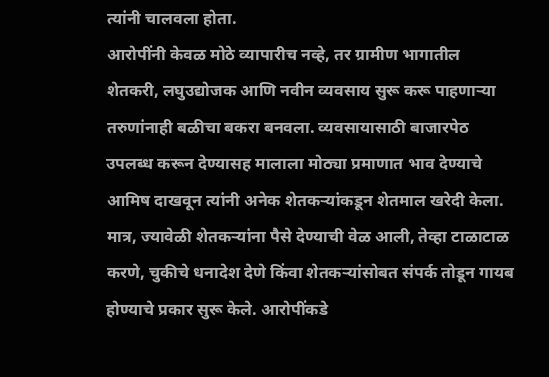त्यांनी चालवला होता.
आरोपींनी केवळ मोठे व्यापारीच नव्हे, तर ग्रामीण भागातील शेतकरी, लघुउद्योजक आणि नवीन व्यवसाय सुरू करू पाहणाऱ्या तरुणांनाही बळीचा बकरा बनवला. व्यवसायासाठी बाजारपेठ उपलब्ध करून देण्यासह मालाला मोठ्या प्रमाणात भाव देण्याचे आमिष दाखवून त्यांनी अनेक शेतकऱ्यांकडून शेतमाल खरेदी केला. मात्र, ज्यावेळी शेतकऱ्यांना पैसे देण्याची वेळ आली, तेव्हा टाळाटाळ करणे, चुकीचे धनादेश देणे किंवा शेतकऱ्यांसोबत संपर्क तोडून गायब होण्याचे प्रकार सुरू केले. आरोपींकडे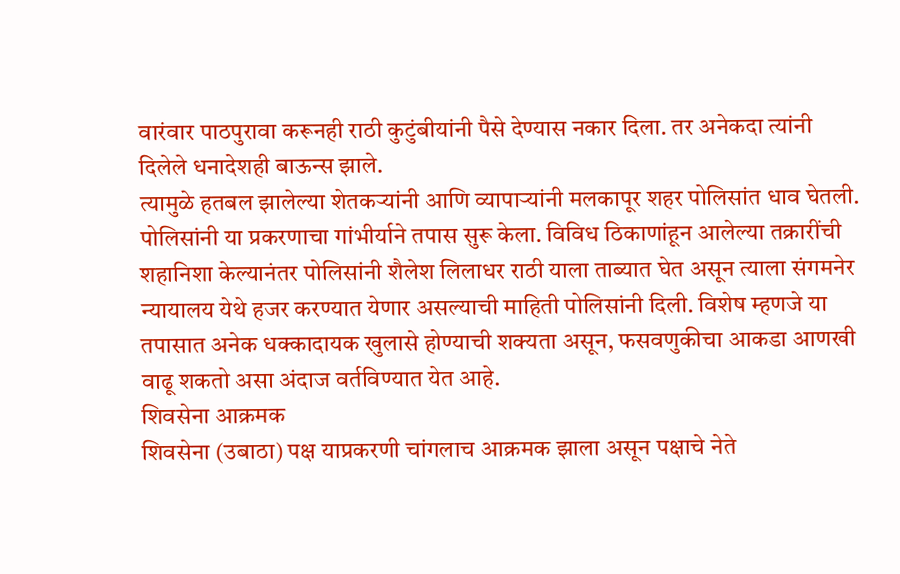वारंवार पाठपुरावा करूनही राठी कुटुंबीयांनी पैसे देण्यास नकार दिला. तर अनेकदा त्यांनी दिलेले धनादेशही बाऊन्स झाले.
त्यामुळे हतबल झालेल्या शेतकऱ्यांनी आणि व्यापाऱ्यांनी मलकापूर शहर पोलिसांत धाव घेतली. पोलिसांनी या प्रकरणाचा गांभीर्याने तपास सुरू केला. विविध ठिकाणांहून आलेल्या तक्रारींची शहानिशा केल्यानंतर पोलिसांनी शैलेश लिलाधर राठी याला ताब्यात घेत असून त्याला संगमनेर न्यायालय येथे हजर करण्यात येणार असल्याची माहिती पोलिसांनी दिली. विशेष म्हणजे या तपासात अनेक धक्कादायक खुलासे होण्याची शक्यता असून, फसवणुकीचा आकडा आणखी वाढू शकतो असा अंदाज वर्तविण्यात येत आहे.
शिवसेना आक्रमक
शिवसेना (उबाठा) पक्ष याप्रकरणी चांगलाच आक्रमक झाला असून पक्षाचे नेते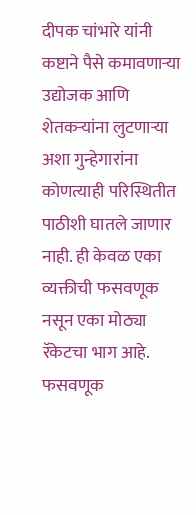दीपक चांभारे यांनी कष्टाने पैसे कमावणाऱ्या उद्योजक आणि शेतकऱ्यांना लुटणाऱ्या अशा गुन्हेगारांना कोणत्याही परिस्थितीत पाठीशी घातले जाणार नाही. ही केवळ एका व्यक्तीची फसवणूक नसून एका मोठ्या रॅकेटचा भाग आहे. फसवणूक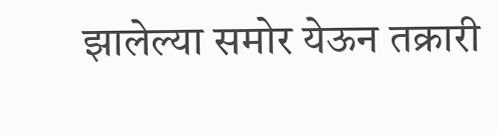झालेल्या समोर येऊन तक्रारी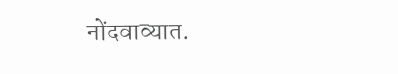नोंदवाव्यात.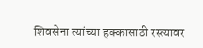शिवसेना त्यांच्या हक्कासाठी रस्त्यावर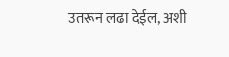उतरून लढा देईल, अशी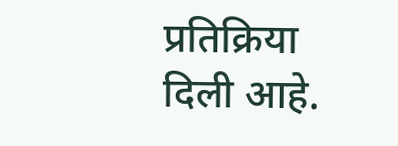प्रतिक्रिया दिली आहे.